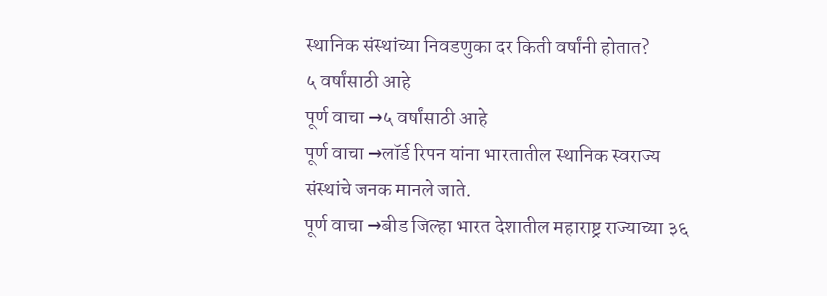स्थानिक संस्थांच्या निवडणुका दर किती वर्षांनी होतात?
५ वर्षांसाठी आहे
पूर्ण वाचा →५ वर्षांसाठी आहे
पूर्ण वाचा →लॉर्ड रिपन यांना भारतातील स्थानिक स्वराज्य संस्थांचे जनक मानले जाते.
पूर्ण वाचा →बीड जिल्हा भारत देशातील महाराष्ट्र राज्याच्या ३६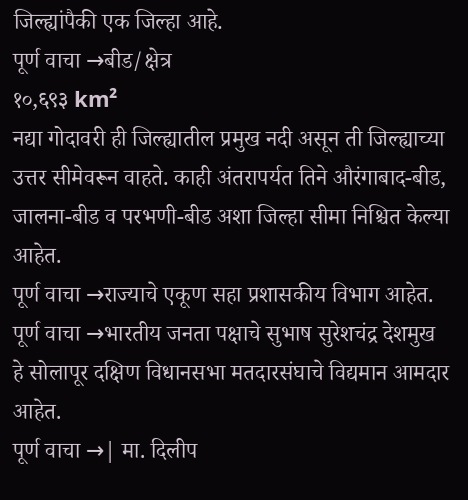जिल्ह्यांपैकी एक जिल्हा आहे.
पूर्ण वाचा →बीड/क्षेत्र
१०,६९३ km²
नद्या गोदावरी ही जिल्ह्यातील प्रमुख नदी असून ती जिल्ह्याच्या उत्तर सीमेवरून वाहते. काही अंतरापर्यत तिने औरंगाबाद-बीड, जालना-बीड व परभणी-बीड अशा जिल्हा सीमा निश्चित केल्या आहेत.
पूर्ण वाचा →राज्याचे एकूण सहा प्रशासकीय विभाग आहेत.
पूर्ण वाचा →भारतीय जनता पक्षाचे सुभाष सुरेशचंद्र देशमुख हे सोलापूर दक्षिण विधानसभा मतदारसंघाचे विद्यमान आमदार आहेत.
पूर्ण वाचा →| मा. दिलीप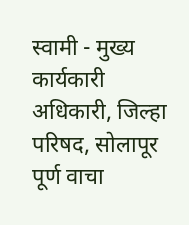स्वामी - मुख्य कार्यकारी अधिकारी, जिल्हा परिषद, सोलापूर
पूर्ण वाचा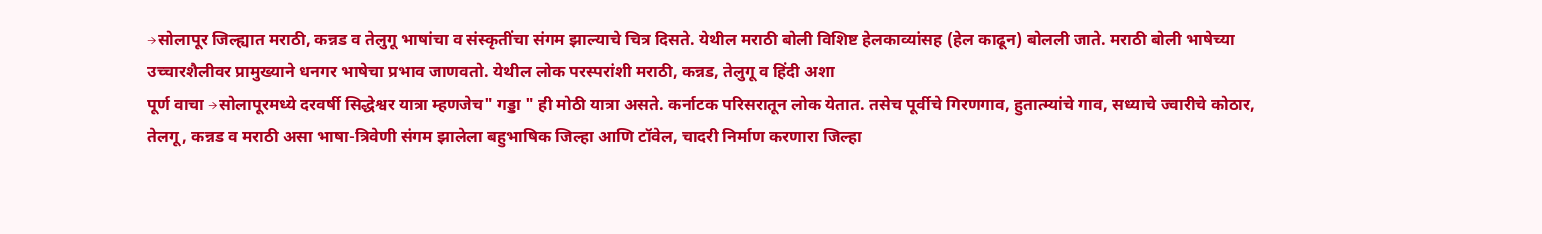→सोलापूर जिल्ह्यात मराठी, कन्नड व तेलुगू भाषांचा व संस्कृतींचा संगम झाल्याचे चित्र दिसते. येथील मराठी बोली विशिष्ट हेलकाव्यांसह (हेल काढून) बोलली जाते. मराठी बोली भाषेच्या उच्चारशैलीवर प्रामुख्याने धनगर भाषेचा प्रभाव जाणवतो. येथील लोक परस्परांशी मराठी, कन्नड, तेलुगू व हिंदी अशा
पूर्ण वाचा →सोलापूरमध्ये दरवर्षी सिद्धेश्वर यात्रा म्हणजेच" गड्डा " ही मोठी यात्रा असते. कर्नाटक परिसरातून लोक येतात. तसेच पूर्वीचे गिरणगाव, हुतात्म्यांचे गाव, सध्याचे ज्वारीचे कोठार, तेलगू, कन्नड व मराठी असा भाषा-त्रिवेणी संगम झालेला बहुभाषिक जिल्हा आणि टॉवेल, चादरी निर्माण करणारा जिल्हा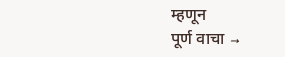म्हणून
पूर्ण वाचा →